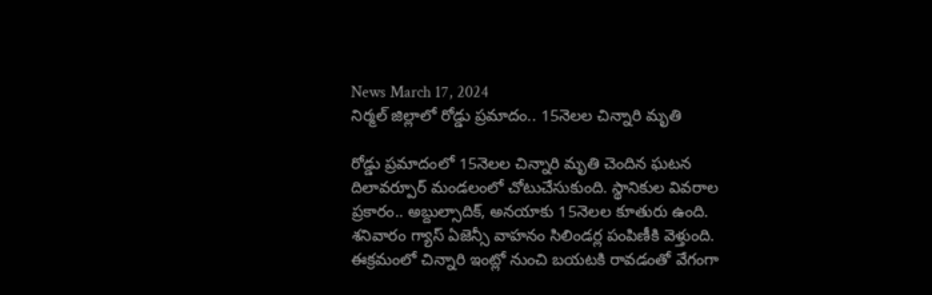News March 17, 2024
నిర్మల్ జిల్లాలో రోడ్డు ప్రమాదం.. 15నెలల చిన్నారి మృతి

రోడ్డు ప్రమాదంలో 15నెలల చిన్నారి మృతి చెందిన ఘటన దిలావర్పూర్ మండలంలో చోటుచేసుకుంది. స్థానికుల వివరాల ప్రకారం.. అబ్దుల్సాదిక్, అనయాకు 15నెలల కూతురు ఉంది. శనివారం గ్యాస్ ఏజెన్సీ వాహనం సిలిండర్ల పంపిణీకి వెళ్తుంది. ఈక్రమంలో చిన్నారి ఇంట్లో నుంచి బయటకి రావడంతో వేగంగా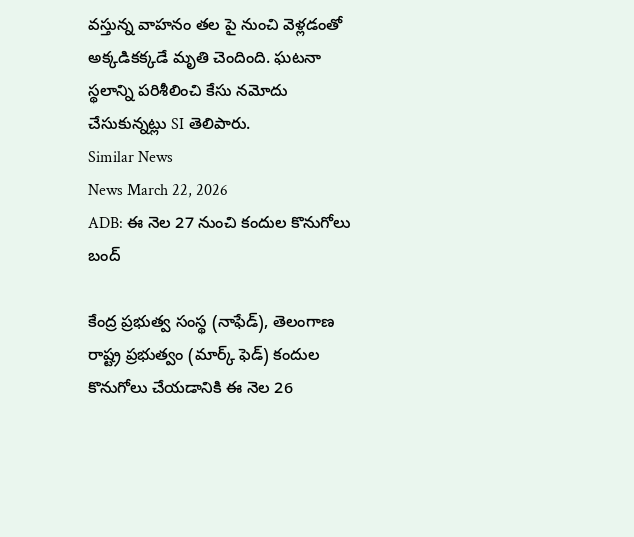వస్తున్న వాహనం తల పై నుంచి వెళ్లడంతో అక్కడికక్కడే మృతి చెందింది. ఘటనా స్థలాన్ని పరిశీలించి కేసు నమోదు చేసుకున్నట్లు SI తెలిపారు.
Similar News
News March 22, 2026
ADB: ఈ నెల 27 నుంచి కందుల కొనుగోలు బంద్

కేంద్ర ప్రభుత్వ సంస్థ (నాఫేడ్), తెలంగాణ రాష్ట్ర ప్రభుత్వం (మార్క్ ఫెడ్) కందుల కొనుగోలు చేయడానికి ఈ నెల 26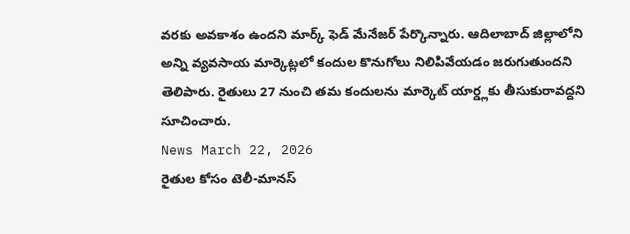వరకు అవకాశం ఉందని మార్క్ ఫెడ్ మేనేజర్ పేర్కొన్నారు. ఆదిలాబాద్ జిల్లాలోని అన్ని వ్యవసాయ మార్కెట్లలో కందుల కొనుగోలు నిలిపివేయడం జరుగుతుందని తెలిపారు. రైతులు 27 నుంచి తమ కందులను మార్కెట్ యార్డ్లకు తీసుకురావద్దని సూచించారు.
News March 22, 2026
రైతుల కోసం టెలీ-మానస్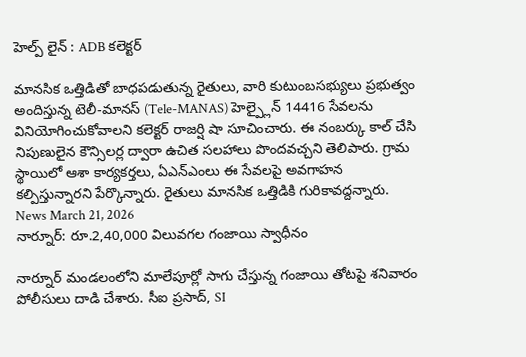హెల్ప్ లైన్ : ADB కలెక్టర్

మానసిక ఒత్తిడితో బాధపడుతున్న రైతులు, వారి కుటుంబసభ్యులు ప్రభుత్వం అందిస్తున్న టెలీ-మానస్ (Tele-MANAS) హెల్ప్లైన్ 14416 సేవలను వినియోగించుకోవాలని కలెక్టర్ రాజర్షి షా సూచించారు. ఈ నంబర్కు కాల్ చేసి నిపుణులైన కౌన్సిలర్ల ద్వారా ఉచిత సలహాలు పొందవచ్చని తెలిపారు. గ్రామ స్థాయిలో ఆశా కార్యకర్తలు, ఏఎన్ఎంలు ఈ సేవలపై అవగాహన కల్పిస్తున్నారని పేర్కొన్నారు. రైతులు మానసిక ఒత్తిడికి గురికావద్దన్నారు.
News March 21, 2026
నార్నూర్: రూ.2,40,000 విలువగల గంజాయి స్వాధీనం

నార్నూర్ మండలంలోని మాలేపూర్లో సాగు చేస్తున్న గంజాయి తోటపై శనివారం పోలీసులు దాడి చేశారు. సీఐ ప్రసాద్, SI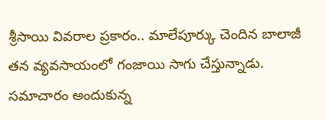శ్రీసాయి వివరాల ప్రకారం.. మాలేపూర్కు చెందిన బాలాజీ తన వ్యవసాయంలో గంజాయి సాగు చేస్తున్నాడు. సమాచారం అందుకున్న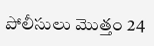పోలీసులు మొత్తం 24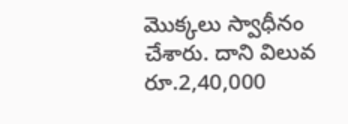మొక్కలు స్వాధీనం చేశారు. దాని విలువ రూ.2,40,000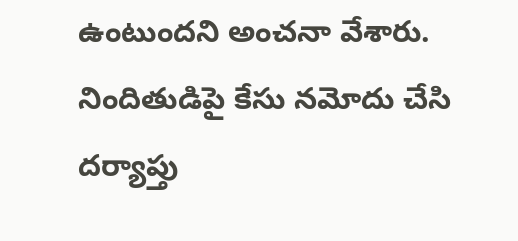ఉంటుందని అంచనా వేశారు. నిందితుడిపై కేసు నమోదు చేసి దర్యాప్తు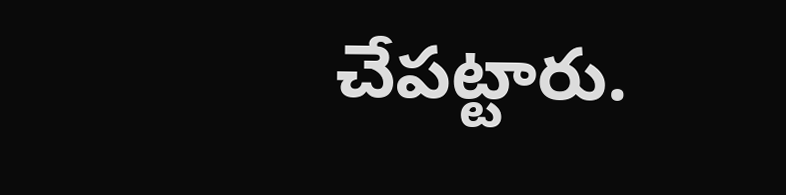చేపట్టారు.